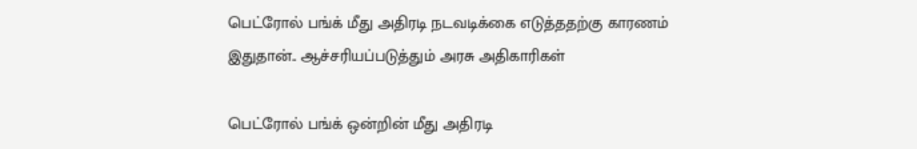பெட்ரோல் பங்க் மீது அதிரடி நடவடிக்கை எடுத்ததற்கு காரணம் இதுதான்.. ஆச்சரியப்படுத்தும் அரசு அதிகாரிகள்

பெட்ரோல் பங்க் ஒன்றின் மீது அதிரடி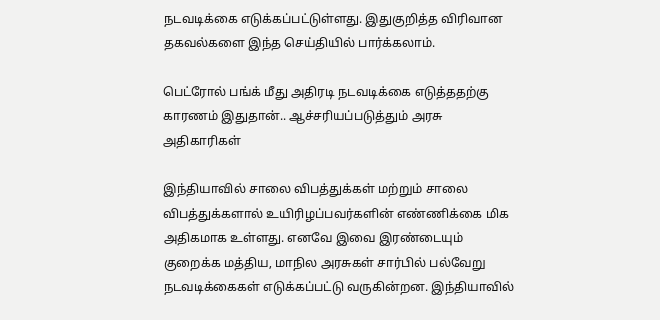நடவடிக்கை எடுக்கப்பட்டுள்ளது. இதுகுறித்த விரிவான தகவல்களை இந்த செய்தியில் பார்க்கலாம்.

பெட்ரோல் பங்க் மீது அதிரடி நடவடிக்கை எடுத்ததற்கு காரணம் இதுதான்.. ஆச்சரியப்படுத்தும் அரசு அதிகாரிகள்

இந்தியாவில் சாலை விபத்துக்கள் மற்றும் சாலை விபத்துக்களால் உயிரிழப்பவர்களின் எண்ணிக்கை மிக அதிகமாக உள்ளது. எனவே இவை இரண்டையும் குறைக்க மத்திய, மாநில அரசுகள் சார்பில் பல்வேறு நடவடிக்கைகள் எடுக்கப்பட்டு வருகின்றன. இந்தியாவில்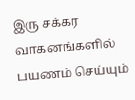இரு சக்கர வாகனங்களில் பயணம் செய்யும்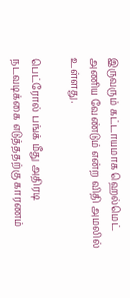இருவரும் கட்டாயமாக ஹெல்மெட் அணிய வேண்டும் என்ற விதி அமலில் உள்ளது.

பெட்ரோல் பங்க் மீது அதிரடி நடவடிக்கை எடுத்ததற்கு காரணம்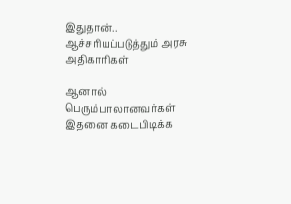இதுதான்.. ஆச்சரியப்படுத்தும் அரசு அதிகாரிகள்

ஆனால் பெரும்பாலானவர்கள் இதனை கடைபிடிக்க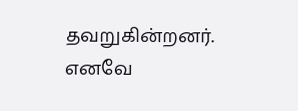தவறுகின்றனர். எனவே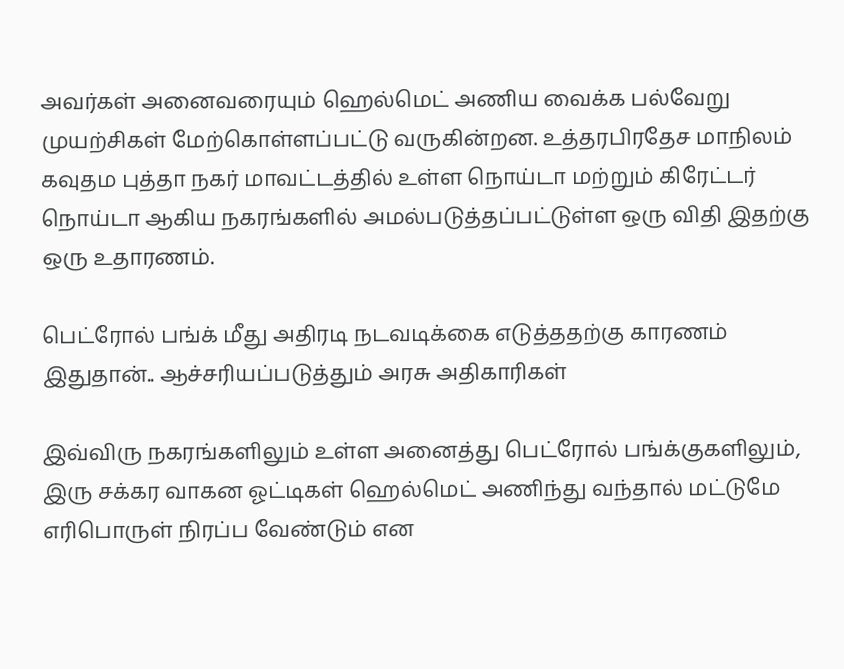அவர்கள் அனைவரையும் ஹெல்மெட் அணிய வைக்க பல்வேறு முயற்சிகள் மேற்கொள்ளப்பட்டு வருகின்றன. உத்தரபிரதேச மாநிலம் கவுதம புத்தா நகர் மாவட்டத்தில் உள்ள நொய்டா மற்றும் கிரேட்டர் நொய்டா ஆகிய நகரங்களில் அமல்படுத்தப்பட்டுள்ள ஒரு விதி இதற்கு ஒரு உதாரணம்.

பெட்ரோல் பங்க் மீது அதிரடி நடவடிக்கை எடுத்ததற்கு காரணம் இதுதான்.. ஆச்சரியப்படுத்தும் அரசு அதிகாரிகள்

இவ்விரு நகரங்களிலும் உள்ள அனைத்து பெட்ரோல் பங்க்குகளிலும், இரு சக்கர வாகன ஓட்டிகள் ஹெல்மெட் அணிந்து வந்தால் மட்டுமே எரிபொருள் நிரப்ப வேண்டும் என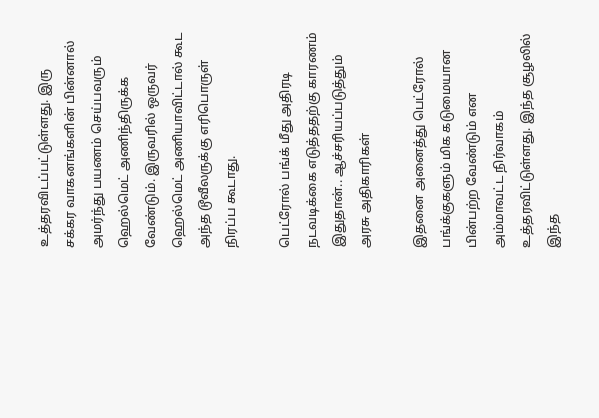உத்தரவிடப்பட்டுள்ளது. இரு சக்கர வாகனங்களின் பின்னால் அமர்ந்து பயணம் செய்பவரும் ஹெல்மெட் அணிந்திருக்க வேண்டும். இருவரில் ஒருவர் ஹெல்மெட் அணியாவிட்டால் கூட அந்த டூவீலருக்கு எரிபொருள் நிரப்ப கூடாது.

பெட்ரோல் பங்க் மீது அதிரடி நடவடிக்கை எடுத்ததற்கு காரணம் இதுதான்.. ஆச்சரியப்படுத்தும் அரசு அதிகாரிகள்

இதனை அனைத்து பெட்ரோல் பங்க்குகளும் மிக கடுமையான பின்பற்ற வேண்டும் என அம்மாவட்ட நிர்வாகம் உத்தரவிட்டுள்ளது. இந்த சூழலில் இந்த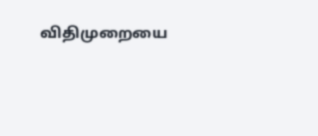விதிமுறையை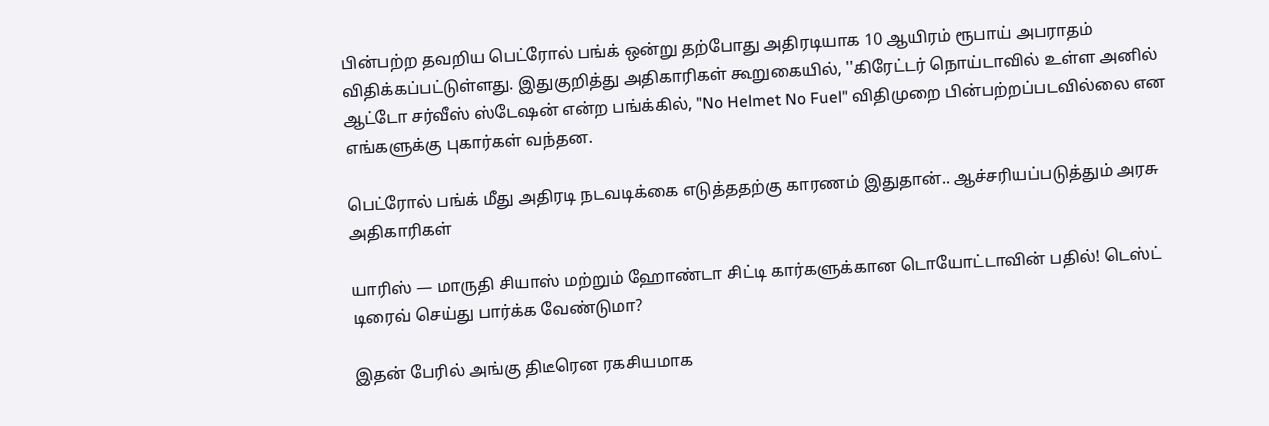பின்பற்ற தவறிய பெட்ரோல் பங்க் ஒன்று தற்போது அதிரடியாக 10 ஆயிரம் ரூபாய் அபராதம் விதிக்கப்பட்டுள்ளது. இதுகுறித்து அதிகாரிகள் கூறுகையில், ''கிரேட்டர் நொய்டாவில் உள்ள அனில் ஆட்டோ சர்வீஸ் ஸ்டேஷன் என்ற பங்க்கில், "No Helmet No Fuel" விதிமுறை பின்பற்றப்படவில்லை என எங்களுக்கு புகார்கள் வந்தன.

பெட்ரோல் பங்க் மீது அதிரடி நடவடிக்கை எடுத்ததற்கு காரணம் இதுதான்.. ஆச்சரியப்படுத்தும் அரசு அதிகாரிகள்

யாரிஸ் — மாருதி சியாஸ் மற்றும் ஹோண்டா சிட்டி கார்களுக்கான டொயோட்டாவின் பதில்! டெஸ்ட் டிரைவ் செய்து பார்க்க வேண்டுமா?

இதன் பேரில் அங்கு திடீரென ரகசியமாக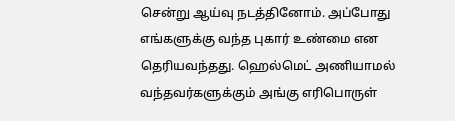சென்று ஆய்வு நடத்தினோம். அப்போது எங்களுக்கு வந்த புகார் உண்மை என தெரியவந்தது. ஹெல்மெட் அணியாமல் வந்தவர்களுக்கும் அங்கு எரிபொருள்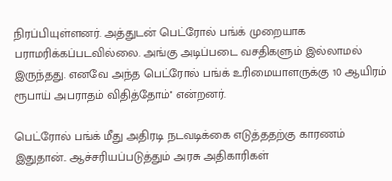நிரப்பியுள்ளனர். அத்துடன் பெட்ரோல் பங்க் முறையாக பராமரிக்கப்படவில்லை. அங்கு அடிப்படை வசதிகளும் இல்லாமல் இருந்தது. எனவே அந்த பெட்ரோல் பங்க் உரிமையாளருக்கு 10 ஆயிரம் ரூபாய் அபராதம் விதித்தோம்'' என்றனர்.

பெட்ரோல் பங்க் மீது அதிரடி நடவடிக்கை எடுத்ததற்கு காரணம் இதுதான்.. ஆச்சரியப்படுத்தும் அரசு அதிகாரிகள்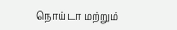நொய்டா மற்றும்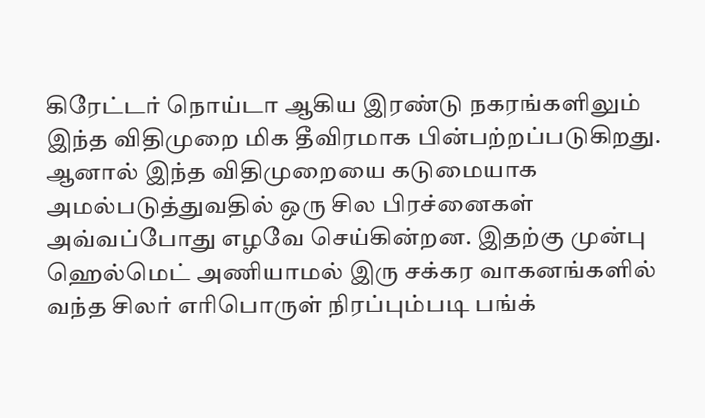கிரேட்டர் நொய்டா ஆகிய இரண்டு நகரங்களிலும் இந்த விதிமுறை மிக தீவிரமாக பின்பற்றப்படுகிறது. ஆனால் இந்த விதிமுறையை கடுமையாக அமல்படுத்துவதில் ஒரு சில பிரச்னைகள் அவ்வப்போது எழவே செய்கின்றன. இதற்கு முன்பு ஹெல்மெட் அணியாமல் இரு சக்கர வாகனங்களில் வந்த சிலர் எரிபொருள் நிரப்பும்படி பங்க்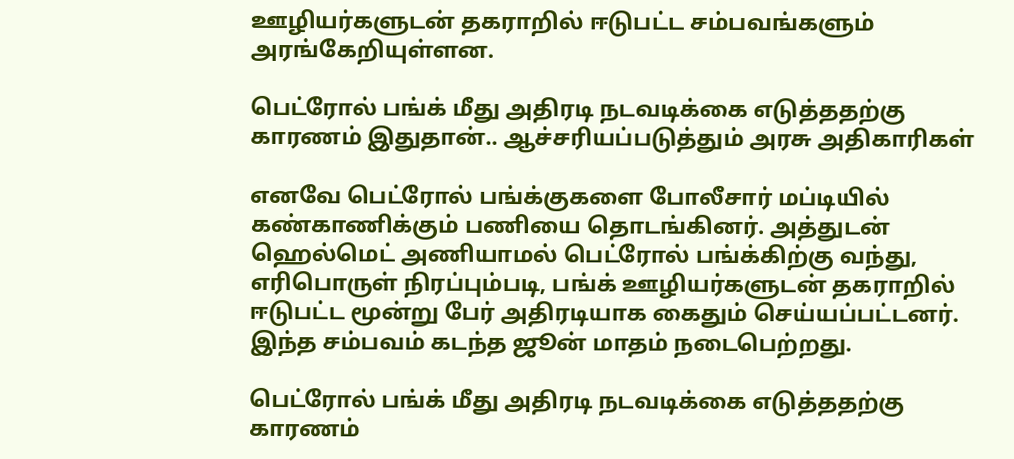ஊழியர்களுடன் தகராறில் ஈடுபட்ட சம்பவங்களும் அரங்கேறியுள்ளன.

பெட்ரோல் பங்க் மீது அதிரடி நடவடிக்கை எடுத்ததற்கு காரணம் இதுதான்.. ஆச்சரியப்படுத்தும் அரசு அதிகாரிகள்

எனவே பெட்ரோல் பங்க்குகளை போலீசார் மப்டியில் கண்காணிக்கும் பணியை தொடங்கினர். அத்துடன் ஹெல்மெட் அணியாமல் பெட்ரோல் பங்க்கிற்கு வந்து, எரிபொருள் நிரப்பும்படி, பங்க் ஊழியர்களுடன் தகராறில் ஈடுபட்ட மூன்று பேர் அதிரடியாக கைதும் செய்யப்பட்டனர். இந்த சம்பவம் கடந்த ஜூன் மாதம் நடைபெற்றது.

பெட்ரோல் பங்க் மீது அதிரடி நடவடிக்கை எடுத்ததற்கு காரணம்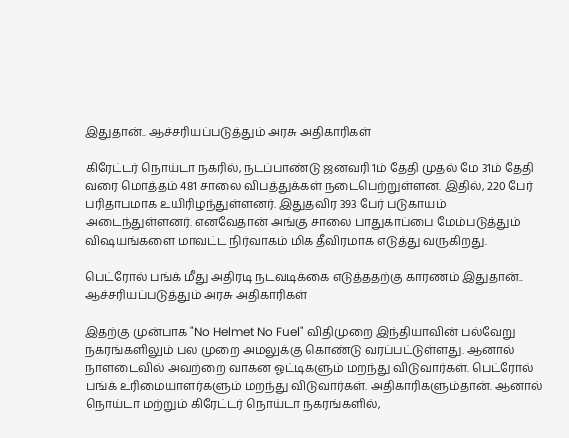இதுதான்.. ஆச்சரியப்படுத்தும் அரசு அதிகாரிகள்

கிரேட்டர் நொய்டா நகரில், நடப்பாண்டு ஜனவரி 1ம் தேதி முதல் மே 31ம் தேதி வரை மொத்தம் 481 சாலை விபத்துக்கள் நடைபெற்றுள்ளன. இதில், 220 பேர் பரிதாபமாக உயிரிழந்துள்ளனர். இதுதவிர 393 பேர் படுகாயம் அடைந்துள்ளனர். எனவேதான் அங்கு சாலை பாதுகாப்பை மேம்படுத்தும் விஷயங்களை மாவட்ட நிர்வாகம் மிக தீவிரமாக எடுத்து வருகிறது.

பெட்ரோல் பங்க் மீது அதிரடி நடவடிக்கை எடுத்ததற்கு காரணம் இதுதான்.. ஆச்சரியப்படுத்தும் அரசு அதிகாரிகள்

இதற்கு முன்பாக "No Helmet No Fuel" விதிமுறை இந்தியாவின் பல்வேறு நகரங்களிலும் பல முறை அமலுக்கு கொண்டு வரப்பட்டுள்ளது. ஆனால் நாளடைவில் அவற்றை வாகன ஓட்டிகளும் மறந்து விடுவார்கள். பெட்ரோல் பங்க் உரிமையாளர்களும் மறந்து விடுவார்கள். அதிகாரிகளும்தான். ஆனால் நொய்டா மற்றும் கிரேட்டர் நொய்டா நகரங்களில்,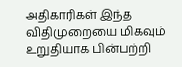அதிகாரிகள் இந்த விதிமுறையை மிகவும் உறுதியாக பின்பற்றி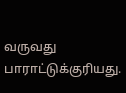வருவது பாராட்டுக்குரியது.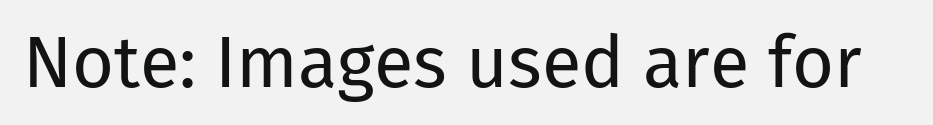Note: Images used are for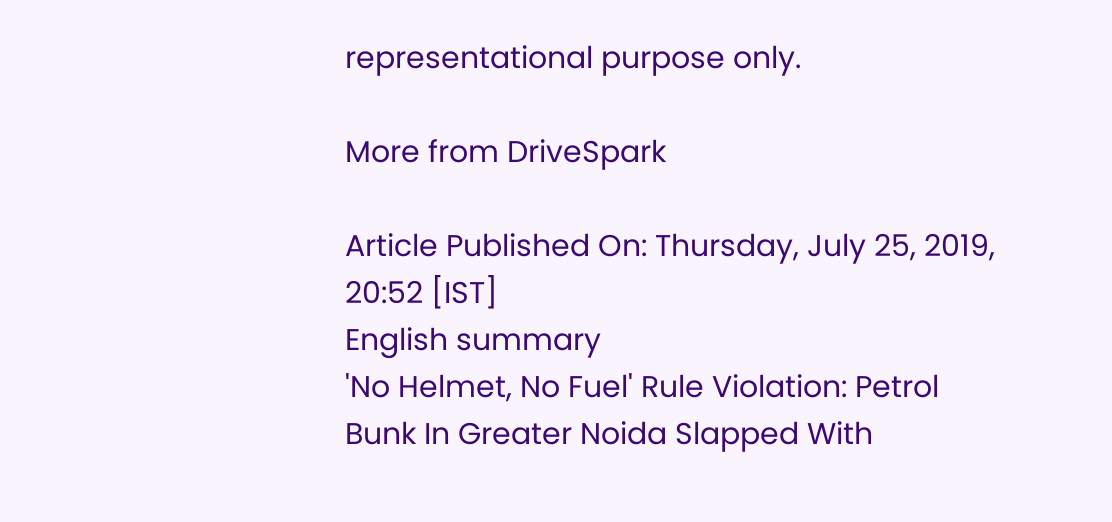representational purpose only.

More from DriveSpark

Article Published On: Thursday, July 25, 2019, 20:52 [IST]
English summary
'No Helmet, No Fuel' Rule Violation: Petrol Bunk In Greater Noida Slapped With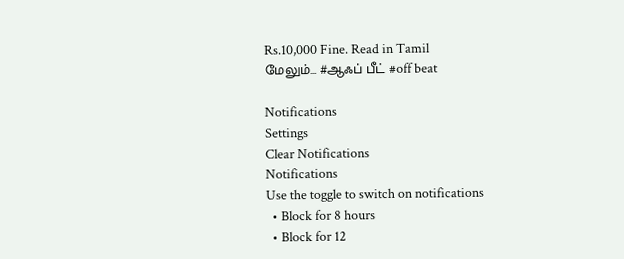Rs.10,000 Fine. Read in Tamil
மேலும்... #ஆஃப் பீட் #off beat

Notifications
Settings
Clear Notifications
Notifications
Use the toggle to switch on notifications
  • Block for 8 hours
  • Block for 12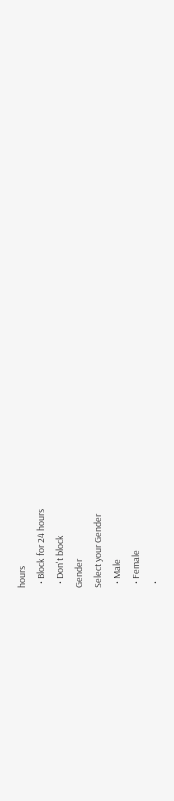hours
  • Block for 24 hours
  • Don't block
Gender
Select your Gender
  • Male
  • Female
  •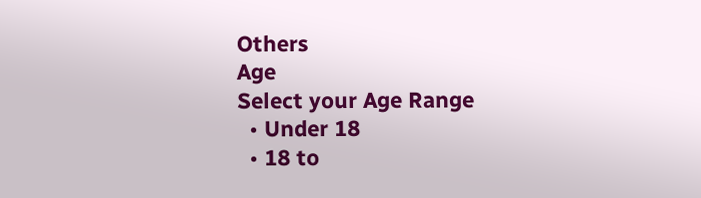Others
Age
Select your Age Range
  • Under 18
  • 18 to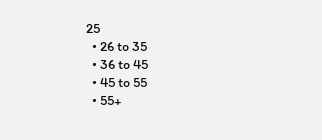25
  • 26 to 35
  • 36 to 45
  • 45 to 55
  • 55+